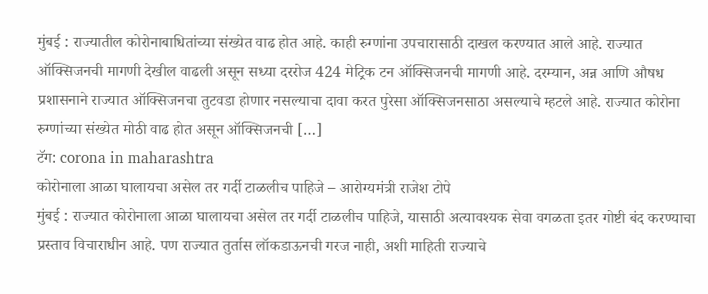मुंबई : राज्यातील कोरोनाबाधितांच्या संख्येत वाढ होत आहे. काही रुग्णांना उपचारासाठी दाखल करण्यात आले आहे. राज्यात ऑक्सिजनची मागणी देखील वाढली असून सध्या दररोज 424 मेट्रिक टन ऑक्सिजनची मागणी आहे. दरम्यान, अन्न आणि औषध प्रशासनाने राज्यात ऑक्सिजनचा तुटवडा होणार नसल्याचा दावा करत पुरेसा ऑक्सिजनसाठा असल्याचे म्हटले आहे. राज्यात कोरोना रुग्णांच्या संख्येत मोठी वाढ होत असून ऑक्सिजनची […]
टॅग: corona in maharashtra
कोरोनाला आळा घालायचा असेल तर गर्दी टाळलीच पाहिजे – आरोग्यमंत्री राजेश टोपे
मुंबई : राज्यात कोरोनाला आळा घालायचा असेल तर गर्दी टाळलीच पाहिजे, यासाठी अत्यावश्यक सेवा वगळता इतर गोष्टी बंद करण्याचा प्रस्ताव विचाराधीन आहे. पण राज्यात तुर्तास लॉकडाऊनची गरज नाही, अशी माहिती राज्याचे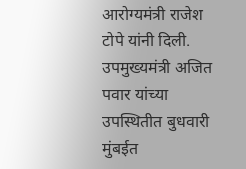आरोग्यमंत्री राजेश टोपे यांनी दिली. उपमुख्यमंत्री अजित पवार यांच्या उपस्थितीत बुधवारी मुंबईत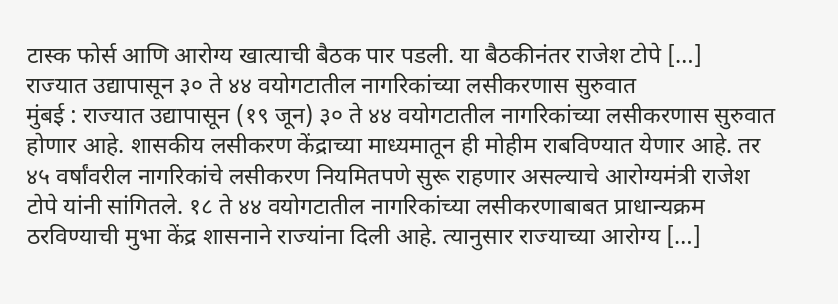टास्क फोर्स आणि आरोग्य खात्याची बैठक पार पडली. या बैठकीनंतर राजेश टोपे […]
राज्यात उद्यापासून ३० ते ४४ वयोगटातील नागरिकांच्या लसीकरणास सुरुवात
मुंबई : राज्यात उद्यापासून (१९ जून) ३० ते ४४ वयोगटातील नागरिकांच्या लसीकरणास सुरुवात होणार आहे. शासकीय लसीकरण केंद्राच्या माध्यमातून ही मोहीम राबविण्यात येणार आहे. तर ४५ वर्षांवरील नागरिकांचे लसीकरण नियमितपणे सुरू राहणार असल्याचे आरोग्यमंत्री राजेश टोपे यांनी सांगितले. १८ ते ४४ वयोगटातील नागरिकांच्या लसीकरणाबाबत प्राधान्यक्रम ठरविण्याची मुभा केंद्र शासनाने राज्यांना दिली आहे. त्यानुसार राज्याच्या आरोग्य […]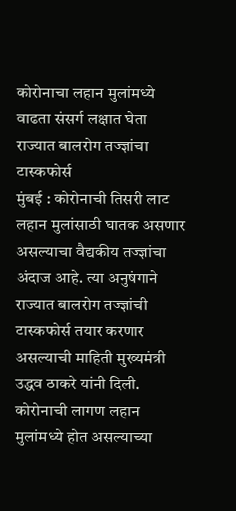कोरोनाचा लहान मुलांमध्ये वाढता संसर्ग लक्षात घेता राज्यात बालरोग तज्ज्ञांचा टास्कफोर्स
मुंबई : कोरोनाची तिसरी लाट लहान मुलांसाठी घातक असणार असल्याचा वैद्यकीय तज्ज्ञांचा अंदाज आहे. त्या अनुषंगाने राज्यात बालरोग तज्ज्ञांची टास्कफोर्स तयार करणार असल्याची माहिती मुख्यमंत्री उद्धव ठाकरे यांनी दिली. कोरोनाची लागण लहान मुलांमध्ये होत असल्याच्या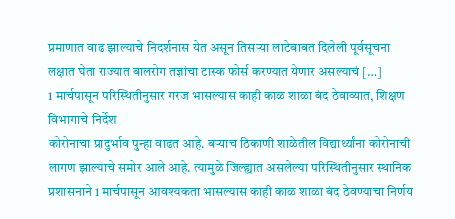प्रमाणात वाढ झाल्याचे निदर्शनास येत असून तिसऱ्या लाटेबाबत दिलेली पूर्वसूचना लक्षात घेता राज्यात बालरोग तज्ञांचा टास्क फोर्स करण्यात येणार असल्याचं […]
1 मार्चपासून परिस्थितीनुसार गरज भासल्यास काही काळ शाळा बंद ठेवाव्यात, शिक्षण विभागाचे निर्देश
कोरोनाचा प्रादुर्भाव पुन्हा वाढत आहे. बऱ्याच ठिकाणी शाळेतील विद्यार्थ्यांना कोरोनाची लागण झाल्याचे समोर आले आहे. त्यामुळे जिल्ह्यात असलेल्या परिस्थितीनुसार स्थानिक प्रशासनाने 1 मार्चपासून आवश्यकता भासल्यास काही काळ शाळा बंद ठेवण्याचा निर्णय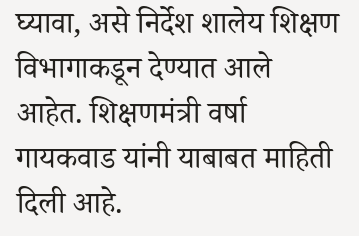घ्यावा, असे निर्देश शालेय शिक्षण विभागाकडून देण्यात आले आहेत. शिक्षणमंत्री वर्षा गायकवाड यांनी याबाबत माहिती दिली आहे.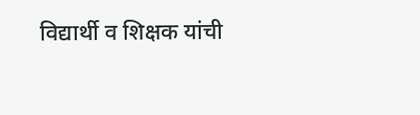विद्यार्थी व शिक्षक यांची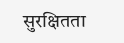सुरक्षितता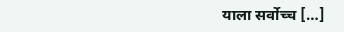याला सर्वोच्च […]